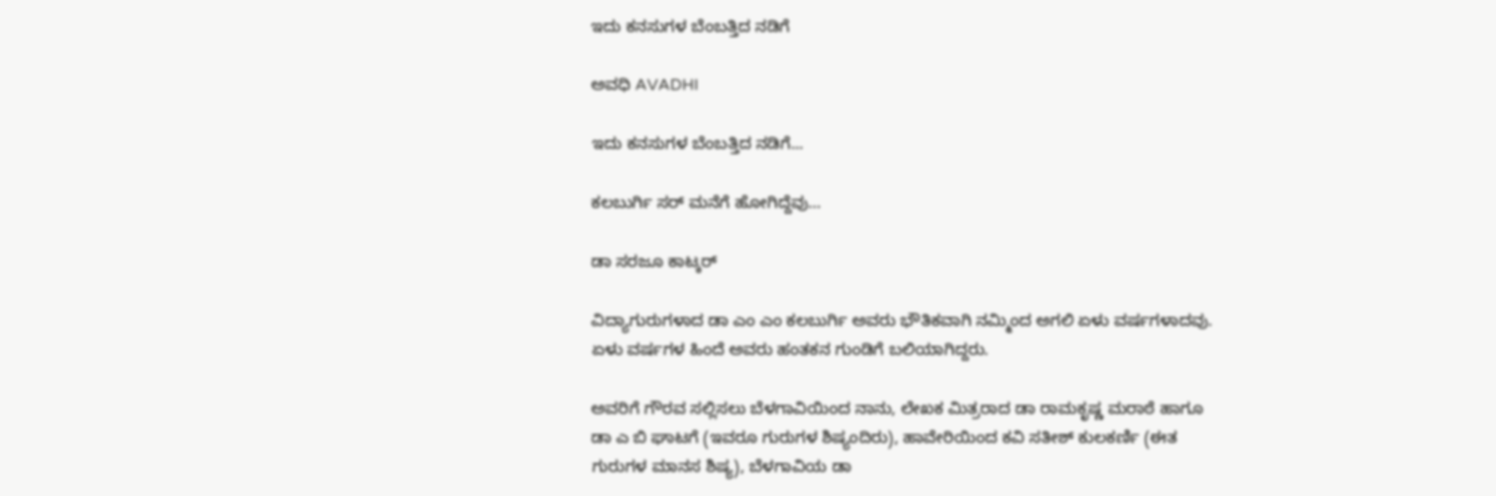ಇದು ಕನಸುಗಳ ಬೆಂಬತ್ತಿದ ನಡಿಗೆ‍

ಅವಧಿ AVADHI

ಇದು ಕನಸುಗಳ ಬೆಂಬತ್ತಿದ ನಡಿಗೆ...

ಕಲಬುರ್ಗಿ ಸರ್ ಮನೆಗೆ ಹೋಗಿದ್ದೆವು…

ಡಾ ಸರಜೂ ಕಾಟ್ಕರ್

ವಿದ್ಯಾಗುರುಗಳಾದ ಡಾ ಎಂ ಎಂ ಕಲಬುರ್ಗಿ ಅವರು ಭೌತಿಕವಾಗಿ ನಮ್ಮಿಂದ ಅಗಲಿ ಏಳು ವರ್ಷಗಳಾದವು. ಏಳು ವರ್ಷಗಳ ಹಿಂದೆ ಅವರು ಹಂತಕನ ಗುಂಡಿಗೆ ಬಲಿಯಾಗಿದ್ದರು.

ಅವರಿಗೆ ಗೌರವ ಸಲ್ಲಿಸಲು ಬೆಳಗಾವಿಯಿಂದ ನಾನು, ಲೇಖಕ ಮಿತ್ರರಾದ ಡಾ ರಾಮಕೃಷ್ಣ ಮರಾಠೆ ಹಾಗೂ ಡಾ ಎ ಬಿ ಘಾಟಗೆ (ಇವರೂ ಗುರುಗಳ ಶಿಷ್ಯಂದಿರು), ಹಾವೇರಿಯಿಂದ ಕವಿ ಸತೀಶ್ ಕುಲಕರ್ಣಿ (ಈತ ಗುರುಗಳ ಮಾನಸ ಶಿಷ್ಯ), ಬೆಳಗಾವಿಯ ಡಾ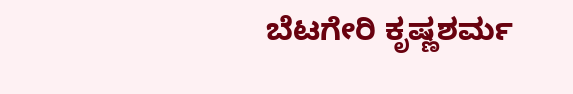ಬೆಟಗೇರಿ ಕೃಷ್ಣಶರ್ಮ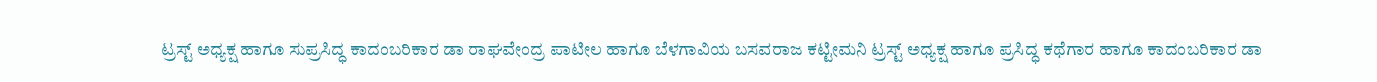ಟ್ರಸ್ಟ್ ಅಧ್ಯಕ್ಷ ಹಾಗೂ ಸುಪ್ರಸಿದ್ಧ ಕಾದಂಬರಿಕಾರ ಡಾ ರಾಘವೇಂದ್ರ ಪಾಟೀಲ ಹಾಗೂ ಬೆಳಗಾವಿಯ ಬಸವರಾಜ ಕಟ್ಟೀಮನಿ ಟ್ರಸ್ಟ್ ಅಧ್ಯಕ್ಷ ಹಾಗೂ ಪ್ರಸಿದ್ಧ ಕಥೆಗಾರ ಹಾಗೂ ಕಾದಂಬರಿಕಾರ ಡಾ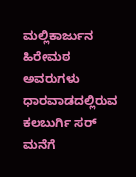ಮಲ್ಲಿಕಾರ್ಜುನ ಹಿರೇಮಠ ಅವರುಗಳು ಧಾರವಾಡದಲ್ಲಿರುವ ಕಲಬುರ್ಗಿ ಸರ್ ಮನೆಗೆ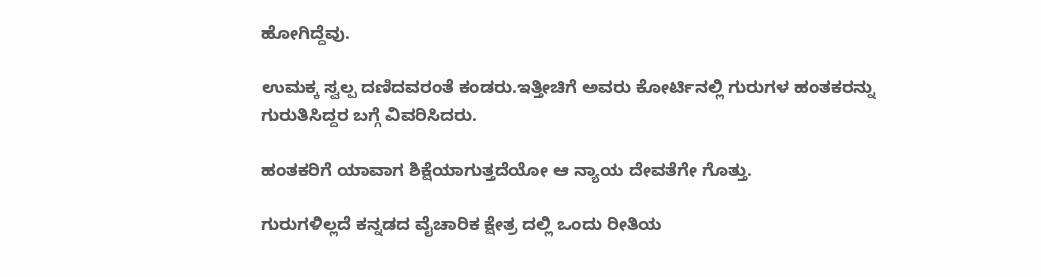ಹೋಗಿದ್ದೆವು.

ಉಮಕ್ಕ ಸ್ವಲ್ಪ ದಣಿದವರಂತೆ ಕಂಡರು.ಇತ್ತೀಚಿಗೆ ಅವರು ಕೋರ್ಟಿನಲ್ಲಿ ಗುರುಗಳ ಹಂತಕರನ್ನು ಗುರುತಿಸಿದ್ದರ ಬಗ್ಗೆ ವಿವರಿಸಿದರು.

ಹಂತಕರಿಗೆ ಯಾವಾಗ ಶಿಕ್ಷೆಯಾಗುತ್ತದೆಯೋ ಆ ನ್ಯಾಯ ದೇವತೆಗೇ ಗೊತ್ತು.

ಗುರುಗಳಿಲ್ಲದೆ ಕನ್ನಡದ ವೈಚಾರಿಕ ಕ್ಷೇತ್ರ ದಲ್ಲಿ ಒಂದು ರೀತಿಯ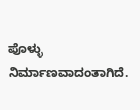ಪೊಳ್ಳು ನಿರ್ಮಾಣವಾದಂತಾಗಿದೆ.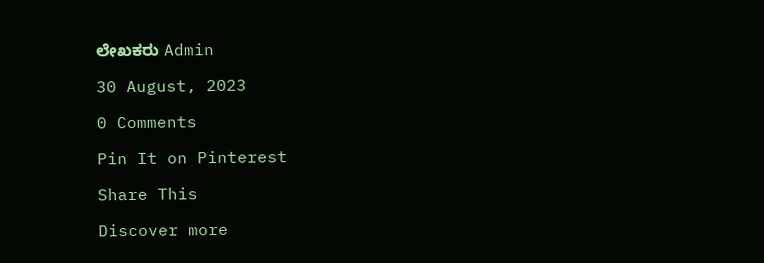ಲೇಖಕರು Admin

30 August, 2023

0 Comments

Pin It on Pinterest

Share This

Discover more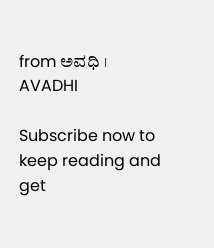from ಅವಧಿ । AVADHI

Subscribe now to keep reading and get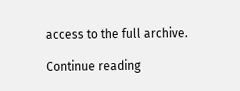access to the full archive.

Continue reading